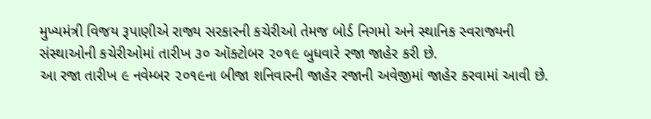મુખ્યમંત્રી વિજય રૂપાણીએ રાજ્ય સરકારની કચેરીઓ તેમજ બોર્ડ નિગમો અને સ્થાનિક સ્વરાજ્યની સંસ્થાઓની કચેરીઓમાં તારીખ ૩૦ ઑક્ટોબર ૨૦૧૯ બુધવારે રજા જાહેર કરી છે.
આ રજા તારીખ ૯ નવેમ્બર ૨૦૧૯ના બીજા શનિવારની જાહેર રજાની અવેજીમાં જાહેર કરવામાં આવી છે.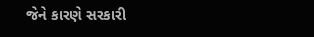જેને કારણે સરકારી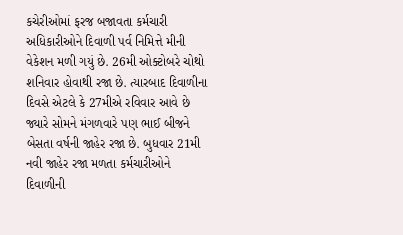કચેરીઓમાં ફરજ બજાવતા કર્મચારી અધિકારીઓને દિવાળી પર્વ નિમિત્તે મીની વેકેશન મળી ગયું છે. 26મી ઓક્ટોબરે ચોથો શનિવાર હોવાથી રજા છે. ત્યારબાદ દિવાળીના દિવસે એટલે કે 27મીએ રવિવાર આવે છે જ્યારે સોમને મંગળવારે પણ ભાઈ બીજને બેસતા વર્ષની જાહેર રજા છે. બુધવાર 21મી નવી જાહેર રજા મળતા કર્મચારીઓને દિવાળીની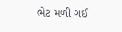ભેટ મળી ગઈ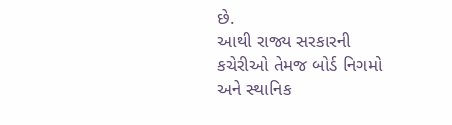છે.
આથી રાજ્ય સરકારની કચેરીઓ તેમજ બોર્ડ નિગમો અને સ્થાનિક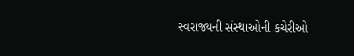સ્વરાજ્યની સંસ્થાઓની કચેરીઓ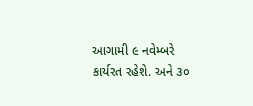આગામી ૯ નવેમ્બરે કાર્યરત રહેશે. અને ૩૦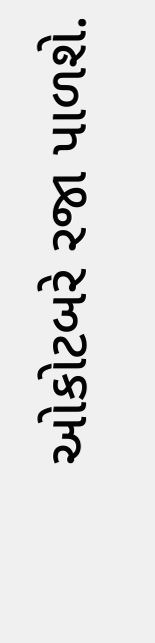ઓકોટબરે રજા પાળશે.